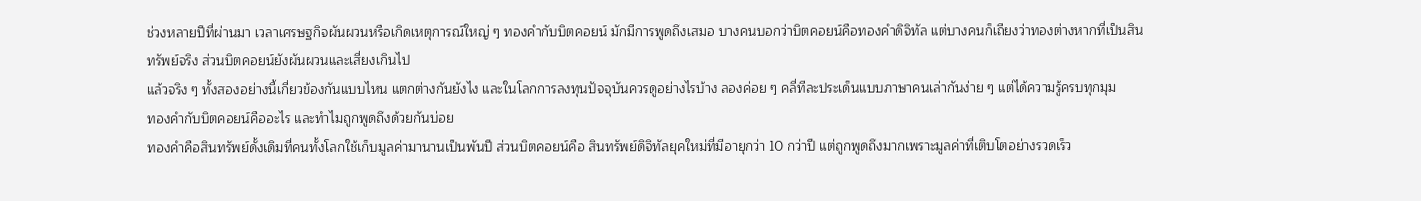ช่วงหลายปีที่ผ่านมา เวลาเศรษฐกิจผันผวนหรือเกิดเหตุการณ์ใหญ่ ๆ ทองคำกับบิตคอยน์ มักมีการพูดถึงเสมอ บางคนบอกว่าบิตคอยน์คือทองคำดิจิทัล แต่บางคนก็เถียงว่าทองต่างหากที่เป็นสินทรัพย์จริง ส่วนบิตคอยน์ยังผันผวนและเสี่ยงเกินไป
แล้วจริง ๆ ทั้งสองอย่างนี้เกี่ยวข้องกันแบบไหน แตกต่างกันยังไง และในโลกการลงทุนปัจจุบันควรดูอย่างไรบ้าง ลองค่อย ๆ คลี่ทีละประเด็นแบบภาษาคนเล่ากันง่าย ๆ แต่ได้ความรู้ครบทุกมุม
ทองคำกับบิตคอยน์คืออะไร และทำไมถูกพูดถึงด้วยกันบ่อย
ทองคำคือสินทรัพย์ดั้งเดิมที่คนทั้งโลกใช้เก็บมูลค่ามานานเป็นพันปี ส่วนบิตคอยน์คือ สินทรัพย์ดิจิทัลยุคใหม่ที่มีอายุกว่า 10 กว่าปี แต่ถูกพูดถึงมากเพราะมูลค่าที่เติบโตอย่างรวดเร็ว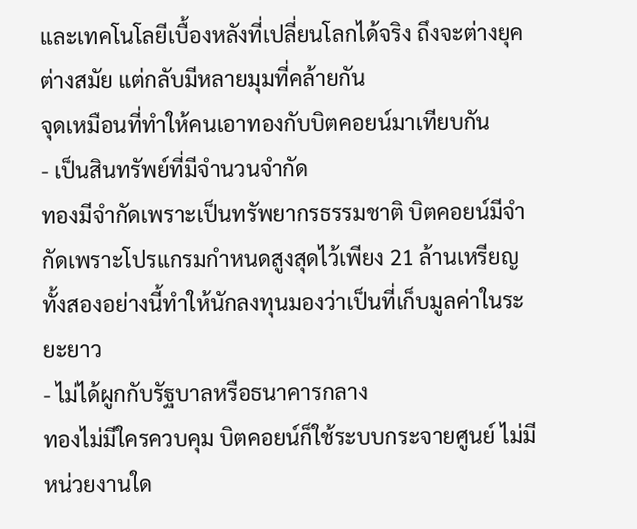และเทคโนโลยีเบื้องหลังที่เปลี่ยนโลกได้จริง ถึงจะต่างยุคต่างสมัย แต่กลับมีหลายมุมที่คล้ายกัน
จุดเหมือนที่ทำให้คนเอาทองกับบิตคอยน์มาเทียบกัน
- เป็นสินทรัพย์ที่มีจำนวนจำกัด
ทองมีจำกัดเพราะเป็นทรัพยากรธรรมชาติ บิตคอยน์มีจำกัดเพราะโปรแกรมกำหนดสูงสุดไว้เพียง 21 ล้านเหรียญ ทั้งสองอย่างนี้ทำให้นักลงทุนมองว่าเป็นที่เก็บมูลค่าในระยะยาว
- ไม่ได้ผูกกับรัฐบาลหรือธนาคารกลาง
ทองไม่มีใครควบคุม บิตคอยน์ก็ใช้ระบบกระจายศูนย์ ไม่มีหน่วยงานใด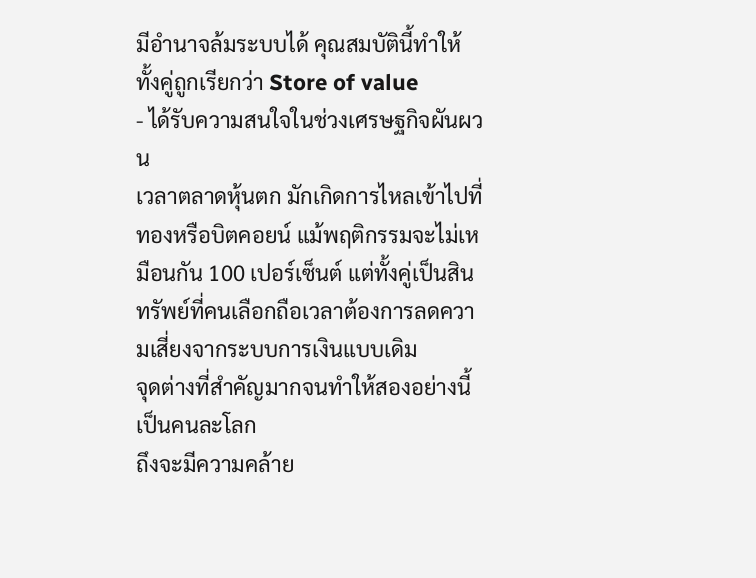มีอำนาจล้มระบบได้ คุณสมบัตินี้ทำให้ทั้งคู่ถูกเรียกว่า Store of value
- ได้รับความสนใจในช่วงเศรษฐกิจผันผวน
เวลาตลาดหุ้นตก มักเกิดการไหลเข้าไปที่ทองหรือบิตคอยน์ แม้พฤติกรรมจะไม่เหมือนกัน 100 เปอร์เซ็นต์ แต่ทั้งคู่เป็นสินทรัพย์ที่คนเลือกถือเวลาต้องการลดความเสี่ยงจากระบบการเงินแบบเดิม
จุดต่างที่สำคัญมากจนทำให้สองอย่างนี้เป็นคนละโลก
ถึงจะมีความคล้าย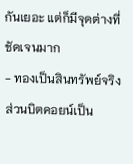กันเยอะ แต่ก็มีจุดต่างที่ชัดเจนมาก
- ทองเป็นสินทรัพย์จริง ส่วนบิตคอยน์เป็น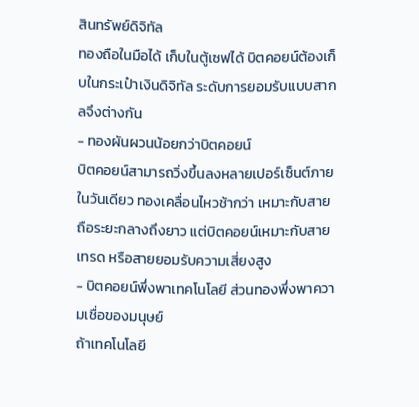สินทรัพย์ดิจิทัล
ทองถือในมือได้ เก็บในตู้เซฟได้ บิตคอยน์ต้องเก็บในกระเป๋าเงินดิจิทัล ระดับการยอมรับแบบสากลจึงต่างกัน
- ทองผันผวนน้อยกว่าบิตคอยน์
บิตคอยน์สามารถวิ่งขึ้นลงหลายเปอร์เซ็นต์ภายในวันเดียว ทองเคลื่อนไหวช้ากว่า เหมาะกับสายถือระยะกลางถึงยาว แต่บิตคอยน์เหมาะกับสายเทรด หรือสายยอมรับความเสี่ยงสูง
- บิตคอยน์พึ่งพาเทคโนโลยี ส่วนทองพึ่งพาความเชื่อของมนุษย์
ถ้าเทคโนโลยี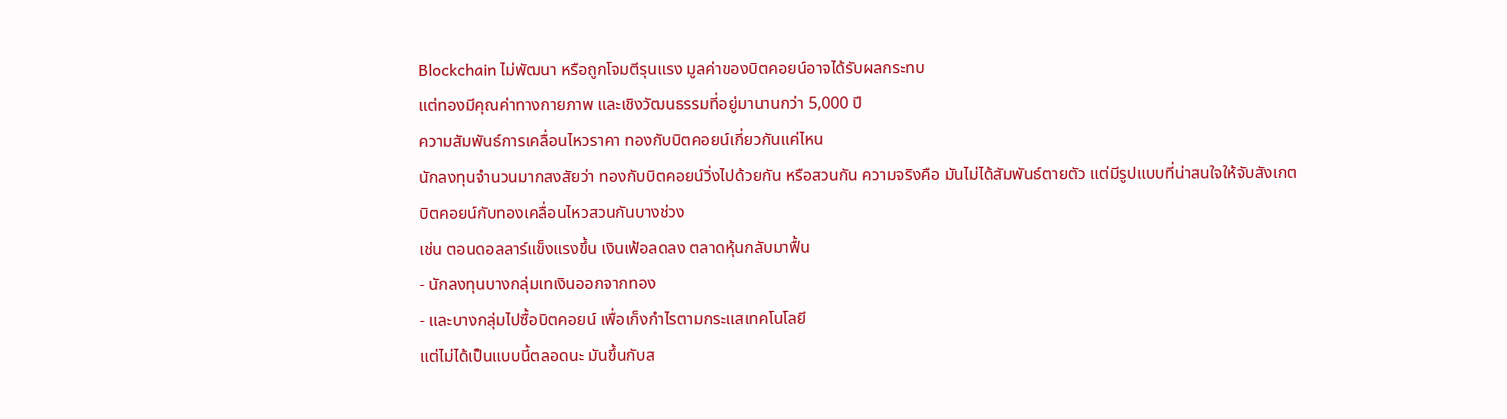Blockchain ไม่พัฒนา หรือถูกโจมตีรุนแรง มูลค่าของบิตคอยน์อาจได้รับผลกระทบ
แต่ทองมีคุณค่าทางกายภาพ และเชิงวัฒนธรรมที่อยู่มานานกว่า 5,000 ปี
ความสัมพันธ์การเคลื่อนไหวราคา ทองกับบิตคอยน์เกี่ยวกันแค่ไหน
นักลงทุนจำนวนมากสงสัยว่า ทองกับบิตคอยน์วิ่งไปด้วยกัน หรือสวนกัน ความจริงคือ มันไม่ได้สัมพันธ์ตายตัว แต่มีรูปแบบที่น่าสนใจให้จับสังเกต
บิตคอยน์กับทองเคลื่อนไหวสวนกันบางช่วง
เช่น ตอนดอลลาร์แข็งแรงขึ้น เงินเฟ้อลดลง ตลาดหุ้นกลับมาฟื้น
- นักลงทุนบางกลุ่มเทเงินออกจากทอง
- และบางกลุ่มไปซื้อบิตคอยน์ เพื่อเก็งกำไรตามกระแสเทคโนโลยี
แต่ไม่ได้เป็นแบบนี้ตลอดนะ มันขึ้นกับส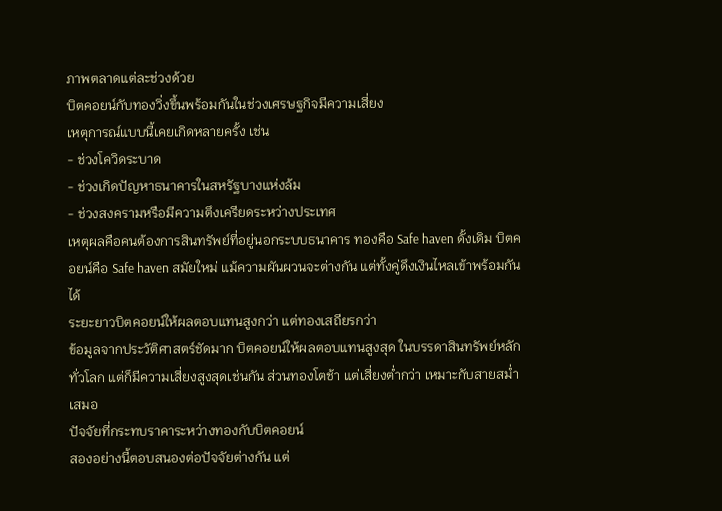ภาพตลาดแต่ละช่วงด้วย
บิตคอยน์กับทองวิ่งขึ้นพร้อมกันในช่วงเศรษฐกิจมีความเสี่ยง
เหตุการณ์แบบนี้เคยเกิดหลายครั้ง เช่น
- ช่วงโควิดระบาด
- ช่วงเกิดปัญหาธนาคารในสหรัฐบางแห่งล้ม
- ช่วงสงครามหรือมีความตึงเครียดระหว่างประเทศ
เหตุผลคือคนต้องการสินทรัพย์ที่อยู่นอกระบบธนาคาร ทองคือ Safe haven ดั้งเดิม บิตคอยน์คือ Safe haven สมัยใหม่ แม้ความผันผวนจะต่างกัน แต่ทั้งคู่ดึงเงินไหลเข้าพร้อมกันได้
ระยะยาวบิตคอยน์ให้ผลตอบแทนสูงกว่า แต่ทองเสถียรกว่า
ข้อมูลจากประวัติศาสตร์ชัดมาก บิตคอยน์ให้ผลตอบแทนสูงสุด ในบรรดาสินทรัพย์หลักทั่วโลก แต่ก็มีความเสี่ยงสูงสุดเช่นกัน ส่วนทองโตช้า แต่เสี่ยงต่ำกว่า เหมาะกับสายสม่ำเสมอ
ปัจจัยที่กระทบราคาระหว่างทองกับบิตคอยน์
สองอย่างนี้ตอบสนองต่อปัจจัยต่างกัน แต่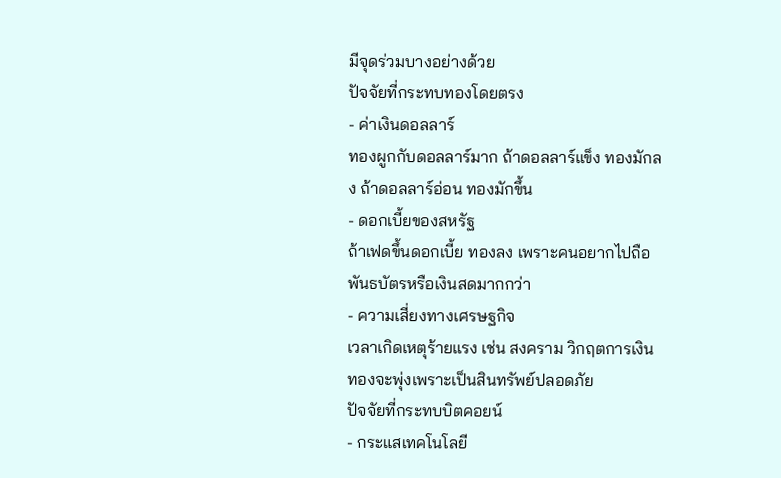มีจุดร่วมบางอย่างด้วย
ปัจจัยที่กระทบทองโดยตรง
- ค่าเงินดอลลาร์
ทองผูกกับดอลลาร์มาก ถ้าดอลลาร์แข็ง ทองมักลง ถ้าดอลลาร์อ่อน ทองมักขึ้น
- ดอกเบี้ยของสหรัฐ
ถ้าเฟดขึ้นดอกเบี้ย ทองลง เพราะคนอยากไปถือพันธบัตรหรือเงินสดมากกว่า
- ความเสี่ยงทางเศรษฐกิจ
เวลาเกิดเหตุร้ายแรง เช่น สงคราม วิกฤตการเงิน ทองจะพุ่งเพราะเป็นสินทรัพย์ปลอดภัย
ปัจจัยที่กระทบบิตคอยน์
- กระแสเทคโนโลยี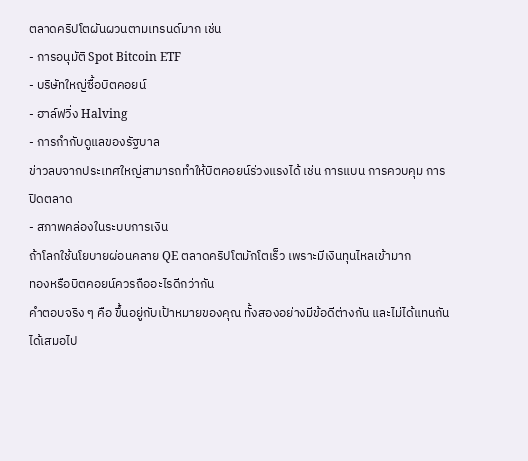ตลาดคริปโตผันผวนตามเทรนด์มาก เช่น
- การอนุมัติ Spot Bitcoin ETF
- บริษัทใหญ่ซื้อบิตคอยน์
- ฮาล์ฟวิ่ง Halving
- การกำกับดูแลของรัฐบาล
ข่าวลบจากประเทศใหญ่สามารถทำให้บิตคอยน์ร่วงแรงได้ เช่น การแบน การควบคุม การปิดตลาด
- สภาพคล่องในระบบการเงิน
ถ้าโลกใช้นโยบายผ่อนคลาย QE ตลาดคริปโตมักโตเร็ว เพราะมีเงินทุนไหลเข้ามาก
ทองหรือบิตคอยน์ควรถืออะไรดีกว่ากัน
คำตอบจริง ๆ คือ ขึ้นอยู่กับเป้าหมายของคุณ ทั้งสองอย่างมีข้อดีต่างกัน และไม่ได้แทนกันได้เสมอไป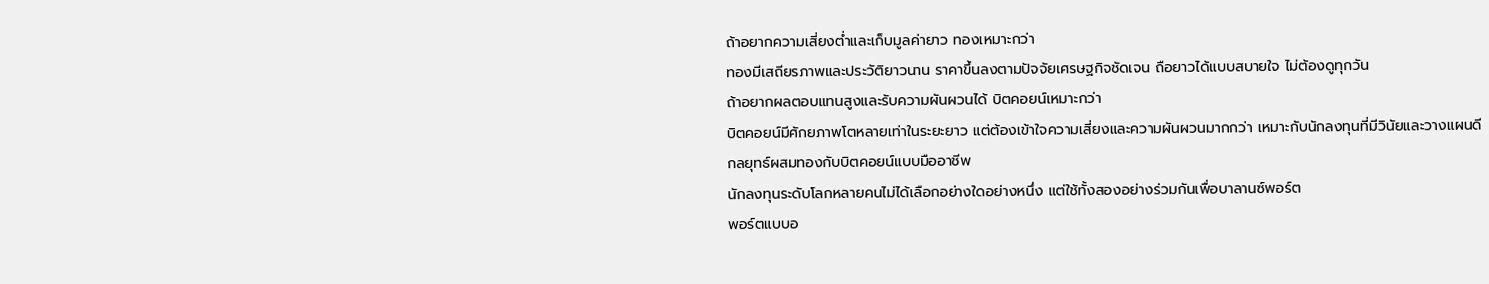ถ้าอยากความเสี่ยงต่ำและเก็บมูลค่ายาว ทองเหมาะกว่า
ทองมีเสถียรภาพและประวัติยาวนาน ราคาขึ้นลงตามปัจจัยเศรษฐกิจชัดเจน ถือยาวได้แบบสบายใจ ไม่ต้องดูทุกวัน
ถ้าอยากผลตอบแทนสูงและรับความผันผวนได้ บิตคอยน์เหมาะกว่า
บิตคอยน์มีศักยภาพโตหลายเท่าในระยะยาว แต่ต้องเข้าใจความเสี่ยงและความผันผวนมากกว่า เหมาะกับนักลงทุนที่มีวินัยและวางแผนดี
กลยุทธ์ผสมทองกับบิตคอยน์แบบมืออาชีพ
นักลงทุนระดับโลกหลายคนไม่ได้เลือกอย่างใดอย่างหนึ่ง แต่ใช้ทั้งสองอย่างร่วมกันเพื่อบาลานซ์พอร์ต
พอร์ตแบบอ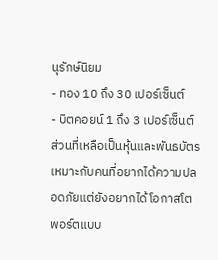นุรักษ์นิยม
- ทอง 10 ถึง 30 เปอร์เซ็นต์
- บิตคอยน์ 1 ถึง 3 เปอร์เซ็นต์ ส่วนที่เหลือเป็นหุ้นและพันธบัตร
เหมาะกับคนที่อยากได้ความปลอดภัยแต่ยังอยากได้โอกาสโต
พอร์ตแบบ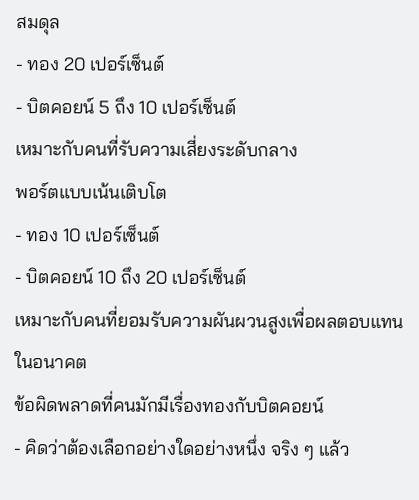สมดุล
- ทอง 20 เปอร์เซ็นต์
- บิตคอยน์ 5 ถึง 10 เปอร์เซ็นต์
เหมาะกับคนที่รับความเสี่ยงระดับกลาง
พอร์ตแบบเน้นเติบโต
- ทอง 10 เปอร์เซ็นต์
- บิตคอยน์ 10 ถึง 20 เปอร์เซ็นต์
เหมาะกับคนที่ยอมรับความผันผวนสูงเพื่อผลตอบแทนในอนาคต
ข้อผิดพลาดที่คนมักมีเรื่องทองกับบิตคอยน์
- คิดว่าต้องเลือกอย่างใดอย่างหนึ่ง จริง ๆ แล้ว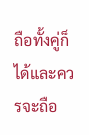ถือทั้งคู่ก็ได้และควรจะถือ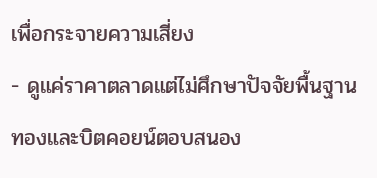เพื่อกระจายความเสี่ยง
- ดูแค่ราคาตลาดแต่ไม่ศึกษาปัจจัยพื้นฐาน ทองและบิตคอยน์ตอบสนอง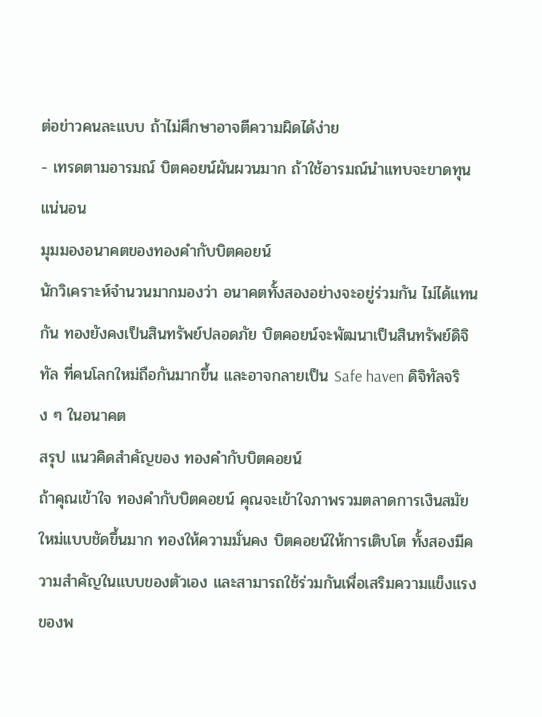ต่อข่าวคนละแบบ ถ้าไม่ศึกษาอาจตีความผิดได้ง่าย
- เทรดตามอารมณ์ บิตคอยน์ผันผวนมาก ถ้าใช้อารมณ์นำแทบจะขาดทุนแน่นอน
มุมมองอนาคตของทองคำกับบิตคอยน์
นักวิเคราะห์จำนวนมากมองว่า อนาคตทั้งสองอย่างจะอยู่ร่วมกัน ไม่ได้แทนกัน ทองยังคงเป็นสินทรัพย์ปลอดภัย บิตคอยน์จะพัฒนาเป็นสินทรัพย์ดิจิทัล ที่คนโลกใหม่ถือกันมากขึ้น และอาจกลายเป็น Safe haven ดิจิทัลจริง ๆ ในอนาคต
สรุป แนวคิดสำคัญของ ทองคำกับบิตคอยน์
ถ้าคุณเข้าใจ ทองคำกับบิตคอยน์ คุณจะเข้าใจภาพรวมตลาดการเงินสมัยใหม่แบบชัดขึ้นมาก ทองให้ความมั่นคง บิตคอยน์ให้การเติบโต ทั้งสองมีความสำคัญในแบบของตัวเอง และสามารถใช้ร่วมกันเพื่อเสริมความแข็งแรงของพ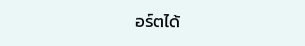อร์ตได้